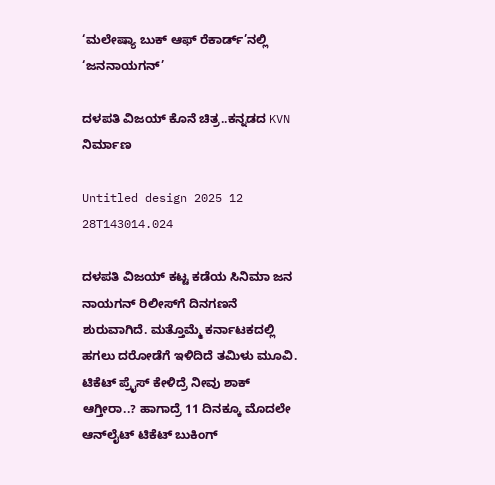‘ಮಲೇಷ್ಯಾ ಬುಕ್ ಆಫ್ ರೆಕಾರ್ಡ್‌’ನಲ್ಲಿ ‘ಜನನಾಯಗನ್’

ದಳಪತಿ ವಿಜಯ್ ಕೊನೆ ಚಿತ್ರ..ಕನ್ನಡದ KVN ನಿರ್ಮಾಣ

Untitled design 2025 12 28T143014.024

ದಳಪತಿ ವಿಜಯ್ ಕಟ್ಟ ಕಡೆಯ ಸಿನಿಮಾ ಜನ ನಾಯಗನ್ ರಿಲೀಸ್‌ಗೆ ದಿನಗಣನೆ ಶುರುವಾಗಿದೆ. ಮತ್ತೊಮ್ಮೆ ಕರ್ನಾಟಕದಲ್ಲಿ ಹಗಲು ದರೋಡೆಗೆ ಇಳಿದಿದೆ ತಮಿಳು ಮೂವಿ. ಟಿಕೆಟ್ ಪ್ರೈಸ್ ಕೇಳಿದ್ರೆ ನೀವು ಶಾಕ್ ಆಗ್ತೀರಾ..? ಹಾಗಾದ್ರೆ 11 ದಿನಕ್ಕೂ ಮೊದಲೇ ಆನ್‌ಲೈಟ್ ಟಿಕೆಟ್ ಬುಕಿಂಗ್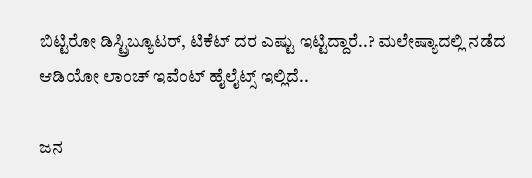ಬಿಟ್ಟಿರೋ ಡಿಸ್ಟ್ರಿಬ್ಯೂಟರ್, ಟಿಕೆಟ್ ದರ ಎಷ್ಟು ಇಟ್ಟಿದ್ದಾರೆ..? ಮಲೇಷ್ಯಾದಲ್ಲಿ ನಡೆದ ಆಡಿಯೋ ಲಾಂಚ್ ಇವೆಂಟ್ ಹೈಲೈಟ್ಸ್ ಇಲ್ಲಿದೆ..

ಜನ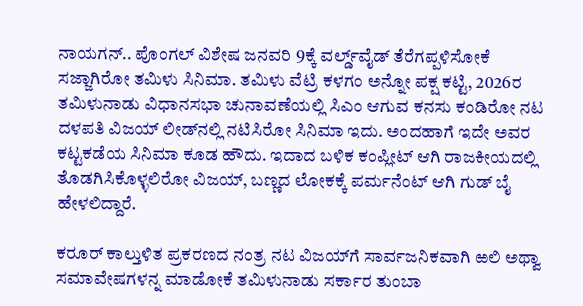ನಾಯಗನ್.. ಪೊಂಗಲ್ ವಿಶೇಷ ಜನವರಿ 9ಕ್ಕೆ ವರ್ಲ್ಡ್‌ವೈಡ್ ತೆರೆಗಪ್ಪಳಿಸೋಕೆ ಸಜ್ಜಾಗಿರೋ ತಮಿಳು ಸಿನಿಮಾ. ತಮಿಳು ವೆಟ್ರಿ ಕಳಗಂ ಅನ್ನೋ ಪಕ್ಷ ಕಟ್ಟಿ, 2026ರ ತಮಿಳುನಾಡು ವಿಧಾನಸಭಾ ಚುನಾವಣೆಯಲ್ಲಿ ಸಿಎಂ ಆಗುವ ಕನಸು ಕಂಡಿರೋ ನಟ ದಳಪತಿ ವಿಜಯ್ ಲೀಡ್‌‌ನಲ್ಲಿ ನಟಿಸಿರೋ ಸಿನಿಮಾ ಇದು. ಅಂದಹಾಗೆ ಇದೇ ಅವರ ಕಟ್ಟಕಡೆಯ ಸಿನಿಮಾ ಕೂಡ ಹೌದು. ಇದಾದ ಬಳಿಕ ಕಂಪ್ಲೀಟ್ ಆಗಿ ರಾಜಕೀಯದಲ್ಲಿ ತೊಡಗಿಸಿಕೊಳ್ಳಲಿರೋ ವಿಜಯ್, ಬಣ್ಣದ ಲೋಕಕ್ಕೆ ಪರ್ಮನೆಂಟ್ ಆಗಿ ಗುಡ್ ಬೈ ಹೇಳಲಿದ್ದಾರೆ.

ಕರೂರ್ ಕಾಲ್ತುಳಿತ ಪ್ರಕರಣದ ನಂತ್ರ ನಟ ವಿಜಯ್‌ಗೆ ಸಾರ್ವಜನಿಕವಾಗಿ ಱಲಿ ಅಥ್ವಾ ಸಮಾವೇಷಗಳನ್ನ ಮಾಡೋಕೆ ತಮಿಳುನಾಡು ಸರ್ಕಾರ ತುಂಬಾ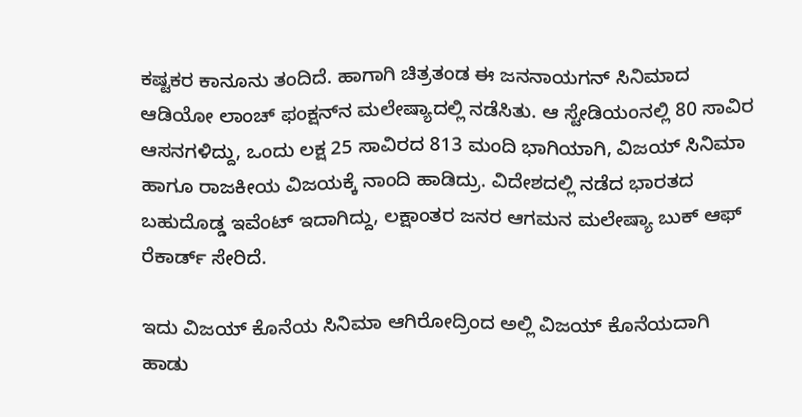ಕಷ್ಟಕರ ಕಾನೂನು ತಂದಿದೆ. ಹಾಗಾಗಿ ಚಿತ್ರತಂಡ ಈ ಜನನಾಯಗನ್ ಸಿನಿಮಾದ ಆಡಿಯೋ ಲಾಂಚ್ ಫಂಕ್ಷನ್‌‌ನ ಮಲೇಷ್ಯಾದಲ್ಲಿ ನಡೆಸಿತು. ಆ ಸ್ಟೇಡಿಯಂನಲ್ಲಿ 80 ಸಾವಿರ ಆಸನಗಳಿದ್ದು, ಒಂದು ಲಕ್ಷ 25 ಸಾವಿರದ 813 ಮಂದಿ ಭಾಗಿಯಾಗಿ, ವಿಜಯ್ ಸಿನಿಮಾ ಹಾಗೂ ರಾಜಕೀಯ ವಿಜಯಕ್ಕೆ ನಾಂದಿ ಹಾಡಿದ್ರು. ವಿದೇಶದಲ್ಲಿ ನಡೆದ ಭಾರತದ ಬಹುದೊಡ್ಡ ಇವೆಂಟ್ ಇದಾಗಿದ್ದು, ಲಕ್ಷಾಂತರ ಜನರ ಆಗಮನ ಮಲೇಷ್ಯಾ ಬುಕ್ ಆಫ್ ರೆಕಾರ್ಡ್ ಸೇರಿದೆ.

ಇದು ವಿಜಯ್ ಕೊನೆಯ ಸಿನಿಮಾ ಆಗಿರೋದ್ರಿಂದ ಅಲ್ಲಿ ವಿಜಯ್ ಕೊನೆಯದಾಗಿ ಹಾಡು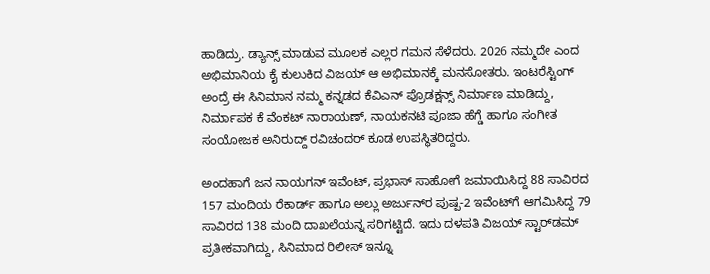ಹಾಡಿದ್ರು. ಡ್ಯಾನ್ಸ್ ಮಾಡುವ ಮೂಲಕ ಎಲ್ಲರ ಗಮನ ಸೆಳೆದರು. 2026 ನಮ್ಮದೇ ಎಂದ ಅಭಿಮಾನಿಯ ಕೈ ಕುಲುಕಿದ ವಿಜಯ್ ಆ ಅಭಿಮಾನಕ್ಕೆ ಮನಸೋತರು. ಇಂಟರೆಸ್ಟಿಂಗ್ ಅಂದ್ರೆ ಈ ಸಿನಿಮಾನ ನಮ್ಮ ಕನ್ನಡದ ಕೆವಿಎನ್ ಪ್ರೊಡಕ್ಷನ್ಸ್ ನಿರ್ಮಾಣ ಮಾಡಿದ್ದು, ನಿರ್ಮಾಪಕ ಕೆ ವೆಂಕಟ್ ನಾರಾಯಣ್, ನಾಯಕನಟಿ ಪೂಜಾ ಹೆಗ್ಡೆ ಹಾಗೂ ಸಂಗೀತ ಸಂಯೋಜಕ ಅನಿರುದ್ದ್ ರವಿಚಂದರ್ ಕೂಡ ಉಪಸ್ಥಿತರಿದ್ದರು.

ಅಂದಹಾಗೆ ಜನ ನಾಯಗನ್ ಇವೆಂಟ್, ಪ್ರಭಾಸ್ ಸಾಹೋಗೆ ಜಮಾಯಿಸಿದ್ದ 88 ಸಾವಿರದ 157 ಮಂದಿಯ ರೆಕಾರ್ಡ್‌ ಹಾಗೂ ಅಲ್ಲು ಅರ್ಜುನ್‌ರ ಪುಷ್ಪ-2 ಇವೆಂಟ್‌ಗೆ ಆಗಮಿಸಿದ್ದ 79 ಸಾವಿರದ 138 ಮಂದಿ ದಾಖಲೆಯನ್ನ ಸರಿಗಟ್ಟಿದೆ. ಇದು ದಳಪತಿ ವಿಜಯ್ ಸ್ಟಾರ್‌‌ಡಮ್‌ ಪ್ರತೀಕವಾಗಿದ್ದು, ಸಿನಿಮಾದ ರಿಲೀಸ್ ಇನ್ನೂ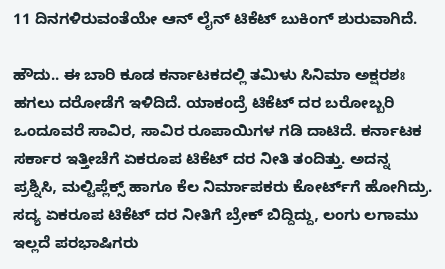11 ದಿನಗಳಿರುವಂತೆಯೇ ಆನ್ ಲೈನ್ ಟಿಕೆಟ್ ಬುಕಿಂಗ್ ಶುರುವಾಗಿದೆ.

ಹೌದು.. ಈ ಬಾರಿ ಕೂಡ ಕರ್ನಾಟಕದಲ್ಲಿ ತಮಿಳು ಸಿನಿಮಾ ಅಕ್ಷರಶಃ ಹಗಲು ದರೋಡೆಗೆ ಇಳಿದಿದೆ. ಯಾಕಂದ್ರೆ ಟಿಕೆಟ್ ದರ ಬರೋಬ್ಬರಿ ಒಂದೂವರೆ ಸಾವಿರ, ಸಾವಿರ ರೂಪಾಯಿಗಳ ಗಡಿ ದಾಟಿದೆ. ಕರ್ನಾಟಕ ಸರ್ಕಾರ ಇತ್ತೀಚೆಗೆ ಏಕರೂಪ ಟಿಕೆಟ್ ದರ ನೀತಿ ತಂದಿತ್ತು. ಅದನ್ನ ಪ್ರಶ್ನಿಸಿ, ಮಲ್ಟಿಪ್ಲೆಕ್ಸ್‌ ಹಾಗೂ ಕೆಲ ನಿರ್ಮಾಪಕರು ಕೋರ್ಟ್‌ಗೆ ಹೋಗಿದ್ರು. ಸದ್ಯ ಏಕರೂಪ ಟಿಕೆಟ್ ದರ ನೀತಿಗೆ ಬ್ರೇಕ್ ಬಿದ್ದಿದ್ದು, ಲಂಗು ಲಗಾಮು ಇಲ್ಲದೆ ಪರಭಾಷಿಗರು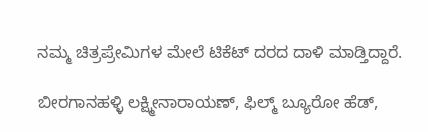ನಮ್ಮ ಚಿತ್ರಪ್ರೇಮಿಗಳ ಮೇಲೆ ಟಿಕೆಟ್ ದರದ ದಾಳಿ ಮಾಡ್ತಿದ್ದಾರೆ.

ಬೀರಗಾನಹಳ್ಳಿ ಲಕ್ಷ್ಮೀನಾರಾಯಣ್, ಫಿಲ್ಮ್ ಬ್ಯೂರೋ ಹೆಡ್,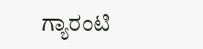ಗ್ಯಾರಂಟಿ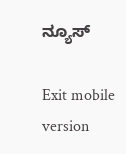ನ್ಯೂಸ್

Exit mobile version